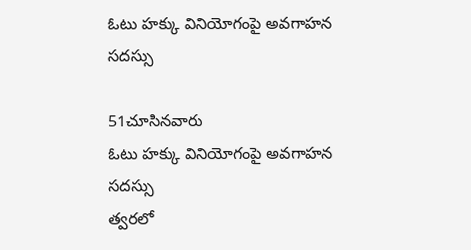ఓటు హక్కు వినియోగంపై అవగాహన సదస్సు

51చూసినవారు
ఓటు హక్కు వినియోగంపై అవగాహన సదస్సు
త్వరలో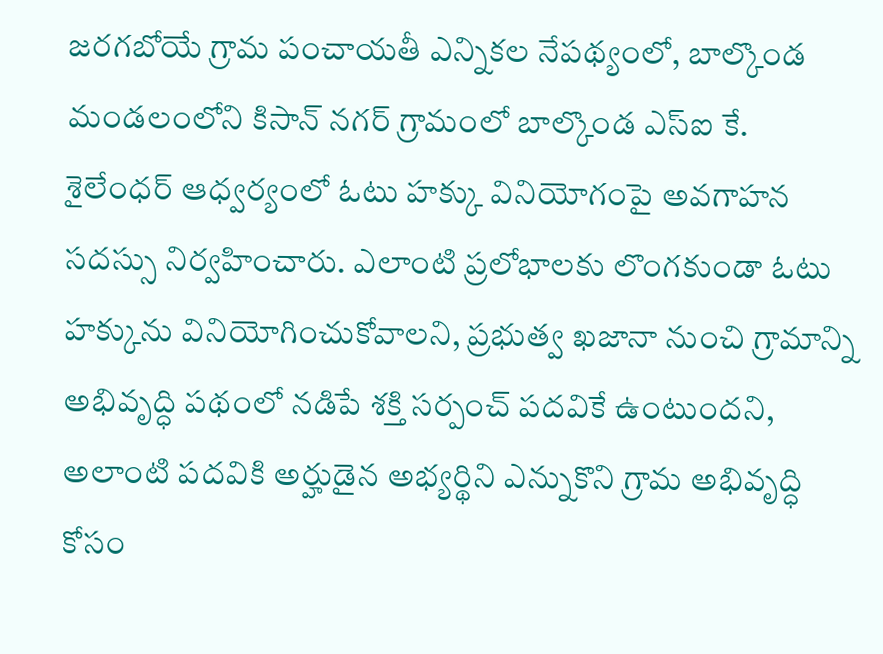జరగబోయే గ్రామ పంచాయతీ ఎన్నికల నేపథ్యంలో, బాల్కొండ మండలంలోని కిసాన్ నగర్ గ్రామంలో బాల్కొండ ఎస్ఐ కే. శైలేంధర్ ఆధ్వర్యంలో ఓటు హక్కు వినియోగంపై అవగాహన సదస్సు నిర్వహించారు. ఎలాంటి ప్రలోభాలకు లొంగకుండా ఓటు హక్కును వినియోగించుకోవాలని, ప్రభుత్వ ఖజానా నుంచి గ్రామాన్ని అభివృద్ధి పథంలో నడిపే శక్తి సర్పంచ్ పదవికే ఉంటుందని, అలాంటి పదవికి అర్హుడైన అభ్యర్థిని ఎన్నుకొని గ్రామ అభివృద్ధి కోసం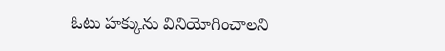ఓటు హక్కును వినియోగించాలని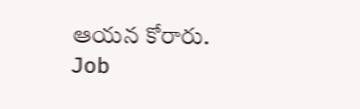ఆయన కోరారు.
Job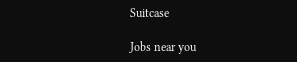Suitcase

Jobs near you